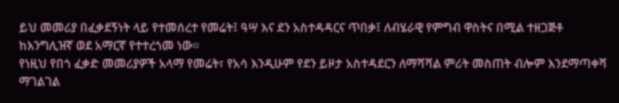ይህ መመሪያ በፈቃደኝነት ላይ የተመሰረተ የመሬት፤ ዓሣ እና ደን አስተዳዳርና ጥበቃ፤ ለብሄራዊ የምግብ ዋስትና በሚል ተዘጋጅቶ ከእንግሊዝኛ ወደ አማርኛ የተተረጎመ ነው፡፡
የነዚህ የበጎ ፈቃድ መመሪያዎች አላማ የመሬት፣ የአሳ እንዲሁም የደን ይዞታ አስተዳደርን ለማሻሻል ምሪት መስጠት ብሎም እንደማጣቀሻ ማገልገል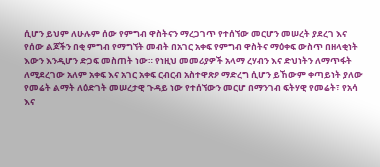ሲሆን ይህም ለሁሉም ሰው የምግብ ዋስትናን ማረጋገጥ የተሰኘው መርሆን መሠረት ያደረገ እና የሰው ልጆችን በቂ ምግብ የማግኘት መብት በአገር አቀፍ የምግብ ዋስትና ማዕቀፍ ውስጥ በዘላቂነት እውን እንዲሆን ድጋፍ መስጠት ነው። የነዚህ መመሪያዎች አላማ ረሃብን እና ድህነትን ለማጥፋት ለሚደረገው አለም አቀፍ እና አገር አቀፍ ርብርብ አስተዋጽዖ ማድረግ ሲሆን ይኸውም ቀጣይነት ያለው የመሬት ልማት ለዕድገት መሠረታዊ ጉዳይ ነው የተሰኘውን መርሆ በማንገብ ፍትሃዊ የመሬት፣ የአሳ እና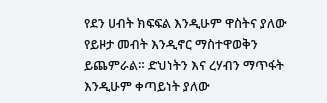የደን ሀብት ክፍፍል እንዲሁም ዋስትና ያለው የይዞታ መብት እንዲኖር ማስተዋወቅን ይጨምራል። ድህነትን እና ረሃብን ማጥፋት እንዲሁም ቀጣይነት ያለው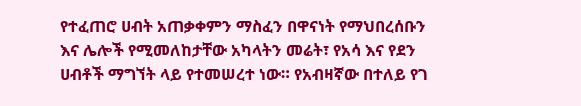የተፈጠሮ ሀብት አጠቃቀምን ማስፈን በዋናነት የማህበረሰቡን እና ሌሎች የሚመለከታቸው አካላትን መሬት፣ የአሳ እና የደን ሀብቶች ማግኘት ላይ የተመሠረተ ነው። የአብዛኛው በተለይ የገ